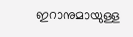ഇറാനുമായുള്ള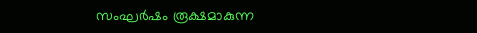സംഘർഷം രൂക്ഷമാകുന്ന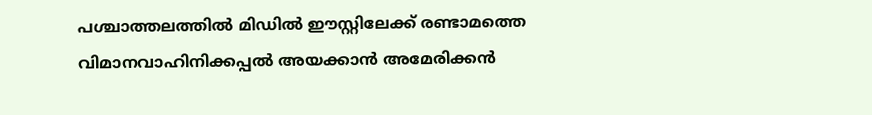പശ്ചാത്തലത്തിൽ മിഡിൽ ഈസ്റ്റിലേക്ക് രണ്ടാമത്തെ വിമാനവാഹിനിക്കപ്പൽ അയക്കാൻ അമേരിക്കൻ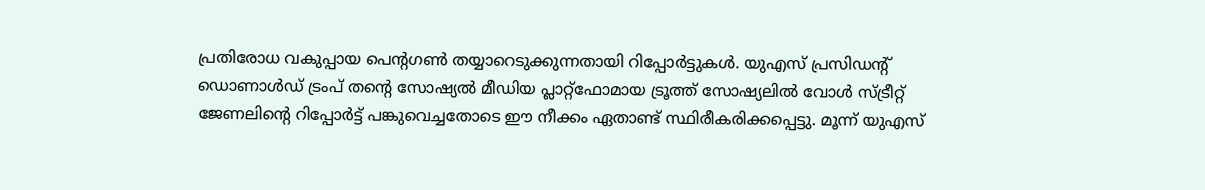പ്രതിരോധ വകുപ്പായ പെന്റഗൺ തയ്യാറെടുക്കുന്നതായി റിപ്പോർട്ടുകൾ. യുഎസ് പ്രസിഡന്റ് ഡൊണാൾഡ് ട്രംപ് തന്റെ സോഷ്യൽ മീഡിയ പ്ലാറ്റ്ഫോമായ ട്രൂത്ത് സോഷ്യലിൽ വോൾ സ്ട്രീറ്റ് ജേണലിന്റെ റിപ്പോർട്ട് പങ്കുവെച്ചതോടെ ഈ നീക്കം ഏതാണ്ട് സ്ഥിരീകരിക്കപ്പെട്ടു. മൂന്ന് യുഎസ്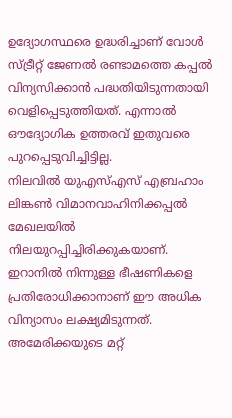ഉദ്യോഗസ്ഥരെ ഉദ്ധരിച്ചാണ് വോൾ സ്ട്രീറ്റ് ജേണൽ രണ്ടാമത്തെ കപ്പൽ വിന്യസിക്കാൻ പദ്ധതിയിടുന്നതായി വെളിപ്പെടുത്തിയത്. എന്നാൽ ഔദ്യോഗിക ഉത്തരവ് ഇതുവരെ പുറപ്പെടുവിച്ചിട്ടില്ല.
നിലവിൽ യുഎസ്എസ് എബ്രഹാം ലിങ്കൺ വിമാനവാഹിനിക്കപ്പൽ മേഖലയിൽ നിലയുറപ്പിച്ചിരിക്കുകയാണ്. ഇറാനിൽ നിന്നുള്ള ഭീഷണികളെ പ്രതിരോധിക്കാനാണ് ഈ അധിക വിന്യാസം ലക്ഷ്യമിടുന്നത്. അമേരിക്കയുടെ മറ്റ്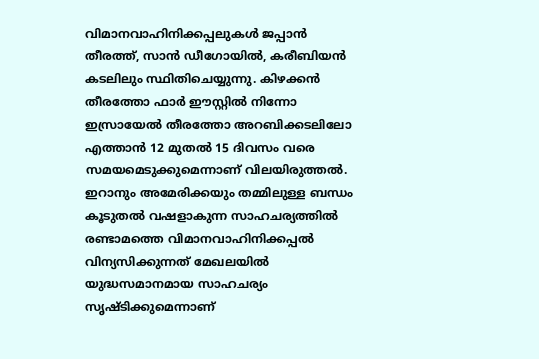വിമാനവാഹിനിക്കപ്പലുകൾ ജപ്പാൻ തീരത്ത്, സാൻ ഡീഗോയിൽ, കരീബിയൻ കടലിലും സ്ഥിതിചെയ്യുന്നു. കിഴക്കൻ തീരത്തോ ഫാർ ഈസ്റ്റിൽ നിന്നോ ഇസ്രായേൽ തീരത്തോ അറബിക്കടലിലോ എത്താൻ 12 മുതൽ 15 ദിവസം വരെ സമയമെടുക്കുമെന്നാണ് വിലയിരുത്തൽ.
ഇറാനും അമേരിക്കയും തമ്മിലുള്ള ബന്ധം കൂടുതൽ വഷളാകുന്ന സാഹചര്യത്തിൽ രണ്ടാമത്തെ വിമാനവാഹിനിക്കപ്പൽ വിന്യസിക്കുന്നത് മേഖലയിൽ യുദ്ധസമാനമായ സാഹചര്യം സൃഷ്ടിക്കുമെന്നാണ്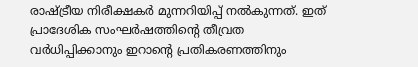രാഷ്ട്രീയ നിരീക്ഷകർ മുന്നറിയിപ്പ് നൽകുന്നത്. ഇത് പ്രാദേശിക സംഘർഷത്തിന്റെ തീവ്രത വർധിപ്പിക്കാനും ഇറാന്റെ പ്രതികരണത്തിനും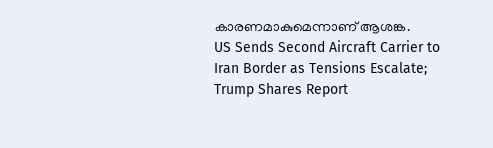കാരണമാകുമെന്നാണ് ആശങ്ക.
US Sends Second Aircraft Carrier to Iran Border as Tensions Escalate; Trump Shares Report